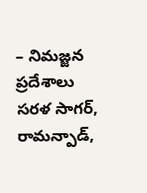– నిమజ్జన ప్రదేశాలు సరళ సాగర్, రామన్పాడ్,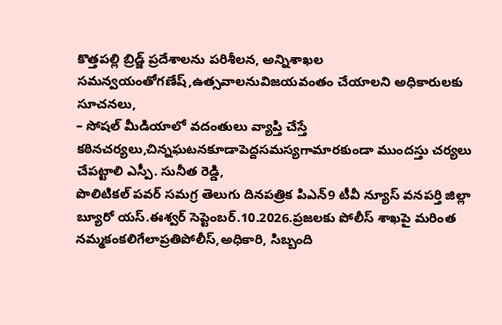కొత్తపల్లి బ్రిడ్జ్ ప్రదేశాలను పరిశీలన, అన్నిశాఖల సమన్వయంతోగణేష్,ఉత్సవాలనువిజయవంతం చేయాలని అధికారులకు సూచనలు,
– సోషల్ మీడియాలో వదంతులు వ్యాప్తి చేస్తే కఠినచర్యలు,చిన్నఘటనకూడాపెద్దసమస్యగామారకుండా ముందస్తు చర్యలు చేపట్టాలి ఎస్పీ. సునీత రెడ్డి,
పొలిటికల్ పవర్ సమగ్ర తెలుగు దినపత్రిక పిఎన్9 టీవీ న్యూస్ వనపర్తి జిల్లా బ్యూరో యస్.ఈశ్వర్ సెప్టెంబర్.10.2026.ప్రజలకు పోలీస్ శాఖపై మరింత నమ్మకంకలిగేలాప్రతిపోలీస్,అధికారి, సిబ్బంది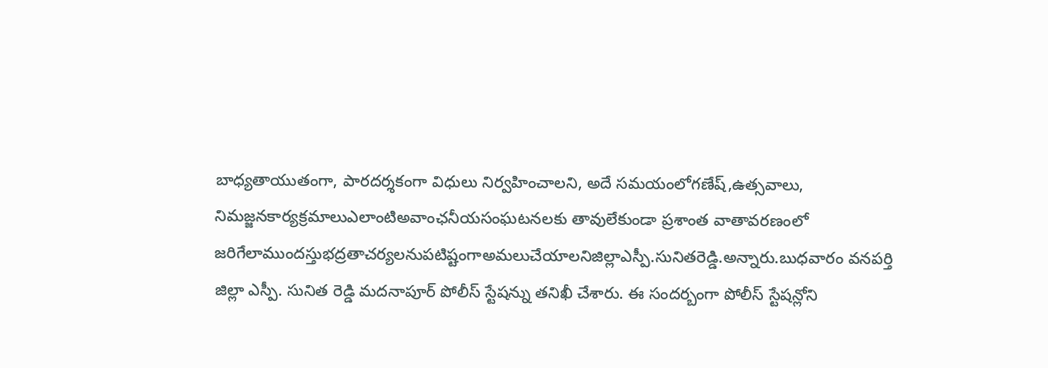బాధ్యతాయుతంగా, పారదర్శకంగా విధులు నిర్వహించాలని, అదే సమయంలోగణేష్,ఉత్సవాలు, నిమజ్జనకార్యక్రమాలుఎలాంటిఅవాంఛనీయసంఘటనలకు తావులేకుండా ప్రశాంత వాతావరణంలో జరిగేలాముందస్తుభద్రతాచర్యలనుపటిష్టంగాఅమలుచేయాలనిజిల్లాఎస్పీ.సునితరెడ్డి.అన్నారు.బుధవారం వనపర్తి జిల్లా ఎస్పీ. సునిత రెడ్డి మదనాపూర్ పోలీస్ స్టేషన్ను తనిఖీ చేశారు. ఈ సందర్బంగా పోలీస్ స్టేషన్లోని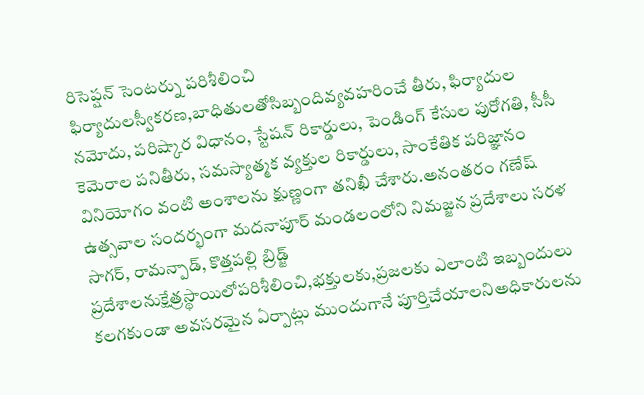రిసెప్షన్ సెంటర్ను పరిశీలించి ఫిర్యాదులస్వీకరణ,బాధితులతోసిబ్బందివ్యవహరించే తీరు, ఫిర్యాదుల నమోదు, పరిష్కార విధానం, స్టేషన్ రికార్డులు, పెండింగ్ కేసుల పురోగతి, సీసీ కెమెరాల పనితీరు, సమస్యాత్మక వ్యక్తుల రికార్డులు, సాంకేతిక పరిజ్ఞానం వినియోగం వంటి అంశాలను క్షుణ్ణంగా తనిఖీ చేశారు.అనంతరం గణేష్ ఉత్సవాల సందర్భంగా మదనాపూర్ మండలంలోని నిమజ్జన ప్రదేశాలు సరళ సాగర్, రామన్పాడ్, కొత్తపల్లి బ్రిడ్జ్ ప్రదేశాలనుక్షేత్రస్థాయిలోపరిశీలించి,భక్తులకు,ప్రజలకు ఎలాంటి ఇబ్బందులు కలగకుండా అవసరమైన ఏర్పాట్లు ముందుగానే పూర్తిచేయాలనిఅధికారులను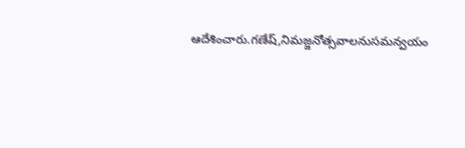ఆదేశించారు.గణేష్,నిమజ్జనోత్సవాలనుసమన్వయం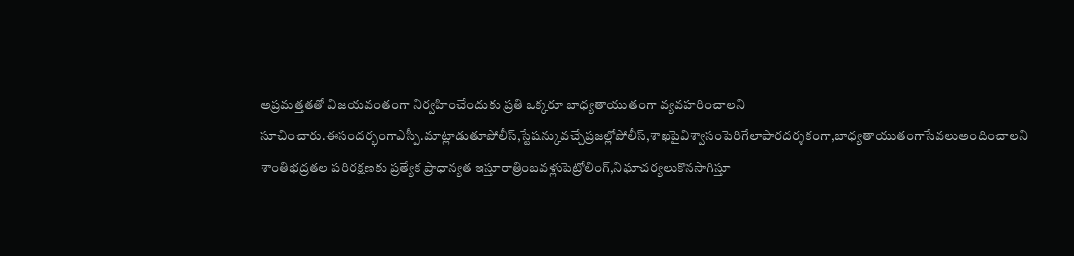అప్రమత్తతతో విజయవంతంగా నిర్వహించేందుకు ప్రతి ఒక్కరూ బాధ్యతాయుతంగా వ్యవహరించాలని సూచించారు.ఈసందర్భంగాఎస్పీ.మాట్లాడుతూపోలీస్,స్టేషన్కువచ్చేప్రజల్లోపోలీస్,శాఖపైవిశ్వాసంపెరిగేలాపారదర్శకంగా,బాధ్యతాయుతంగాసేవలుఅందించాలని శాంతిభద్రతల పరిరక్షణకు ప్రత్యేక ప్రాధాన్యత ఇస్తూరాత్రింబవళ్లుపెట్రోలింగ్,నిఘాచర్యలుకొనసాగిస్తూ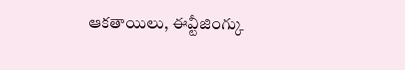ఆకతాయిలు, ఈవ్టీజింగ్కు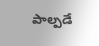పాల్పడే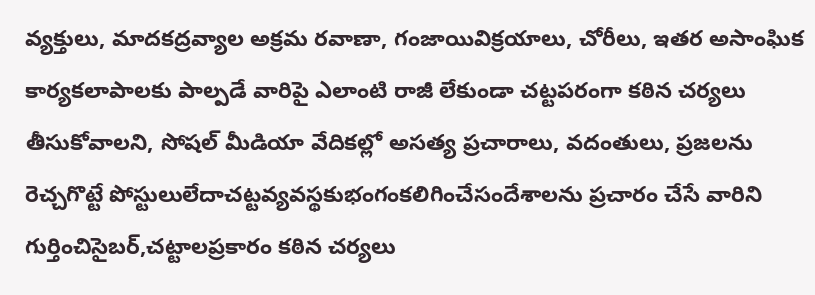వ్యక్తులు, మాదకద్రవ్యాల అక్రమ రవాణా, గంజాయివిక్రయాలు, చోరీలు, ఇతర అసాంఘిక కార్యకలాపాలకు పాల్పడే వారిపై ఎలాంటి రాజీ లేకుండా చట్టపరంగా కఠిన చర్యలు తీసుకోవాలని, సోషల్ మీడియా వేదికల్లో అసత్య ప్రచారాలు, వదంతులు, ప్రజలను రెచ్చగొట్టే పోస్టులులేదాచట్టవ్యవస్థకుభంగంకలిగించేసందేశాలను ప్రచారం చేసే వారిని గుర్తించిసైబర్,చట్టాలప్రకారం కఠిన చర్యలు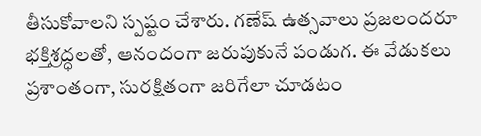తీసుకోవాలని స్పష్టం చేశారు. గణేష్ ఉత్సవాలు ప్రజలందరూ భక్తిశ్రద్ధలతో, ఆనందంగా జరుపుకునే పండుగ. ఈ వేడుకలు ప్రశాంతంగా, సురక్షితంగా జరిగేలా చూడటం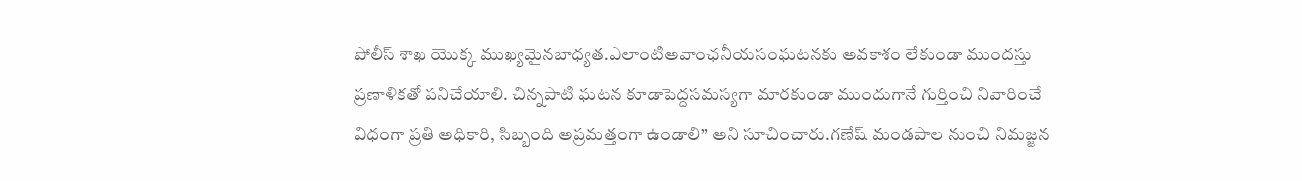పోలీస్ శాఖ యొక్క ముఖ్యమైనబాధ్యత.ఎలాంటిఅవాంఛనీయసంఘటనకు అవకాశం లేకుండా ముందస్తు ప్రణాళికతో పనిచేయాలి. చిన్నపాటి ఘటన కూడాపెద్దసమస్యగా మారకుండా ముందుగానే గుర్తించి నివారించే విధంగా ప్రతి అధికారి, సిబ్బంది అప్రమత్తంగా ఉండాలి” అని సూచించారు.గణేష్ మండపాల నుంచి నిమజ్జన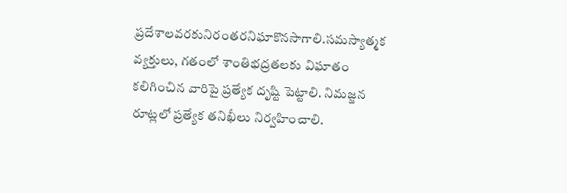ప్రదేశాలవరకునిరంతరనిఘాకొనసాగాలి.సమస్యాత్మక వ్యక్తులు, గతంలో శాంతిభద్రతలకు విఘాతం కలిగించిన వారిపై ప్రత్యేక దృష్టి పెట్టాలి. నిమజ్జన రూట్లలో ప్రత్యేక తనిఖీలు నిర్వహించాలి.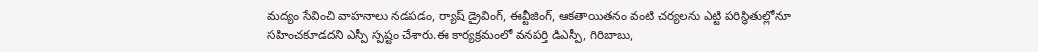మద్యం సేవించి వాహనాలు నడపడం, ర్యాష్ డ్రైవింగ్, ఈవ్టీజింగ్, ఆకతాయితనం వంటి చర్యలను ఎట్టి పరిస్థితుల్లోనూ సహించకూడదని ఎస్పీ స్పష్టం చేశారు.ఈ కార్యక్రమంలో వనపర్తి డిఎస్పీ, గిరిబాబు,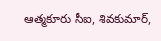ఆత్మకూరు సీఐ, శివకుమార్,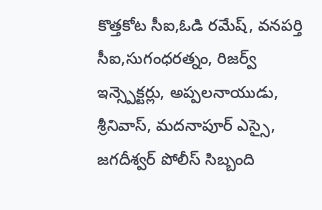కొత్తకోట సీఐ,ఓడి రమేష్, వనపర్తి సీఐ,సుగంధరత్నం, రిజర్వ్ ఇన్స్పెక్టర్లు, అప్పలనాయుడు, శ్రీనివాస్, మదనాపూర్ ఎస్సై, జగదీశ్వర్ పోలీస్ సిబ్బంది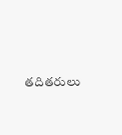తదితరులు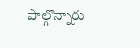పాల్గొన్నారు